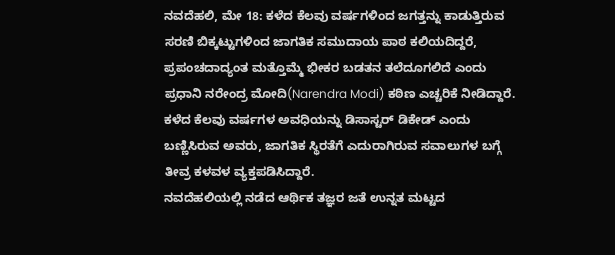ನವದೆಹಲಿ, ಮೇ 18: ಕಳೆದ ಕೆಲವು ವರ್ಷಗಳಿಂದ ಜಗತ್ತನ್ನು ಕಾಡುತ್ತಿರುವ ಸರಣಿ ಬಿಕ್ಕಟ್ಟುಗಳಿಂದ ಜಾಗತಿಕ ಸಮುದಾಯ ಪಾಠ ಕಲಿಯದಿದ್ದರೆ, ಪ್ರಪಂಚದಾದ್ಯಂತ ಮತ್ತೊಮ್ಮೆ ಭೀಕರ ಬಡತನ ತಲೆದೂಗಲಿದೆ ಎಂದು ಪ್ರಧಾನಿ ನರೇಂದ್ರ ಮೋದಿ(Narendra Modi) ಕಠಿಣ ಎಚ್ಚರಿಕೆ ನೀಡಿದ್ದಾರೆ. ಕಳೆದ ಕೆಲವು ವರ್ಷಗಳ ಅವಧಿಯನ್ನು ಡಿಸಾಸ್ಟರ್ ಡಿಕೇಡ್ ಎಂದು ಬಣ್ಣಿಸಿರುವ ಅವರು, ಜಾಗತಿಕ ಸ್ಥಿರತೆಗೆ ಎದುರಾಗಿರುವ ಸವಾಲುಗಳ ಬಗ್ಗೆ ತೀವ್ರ ಕಳವಳ ವ್ಯಕ್ತಪಡಿಸಿದ್ದಾರೆ.
ನವದೆಹಲಿಯಲ್ಲಿ ನಡೆದ ಆರ್ಥಿಕ ತಜ್ಞರ ಜತೆ ಉನ್ನತ ಮಟ್ಟದ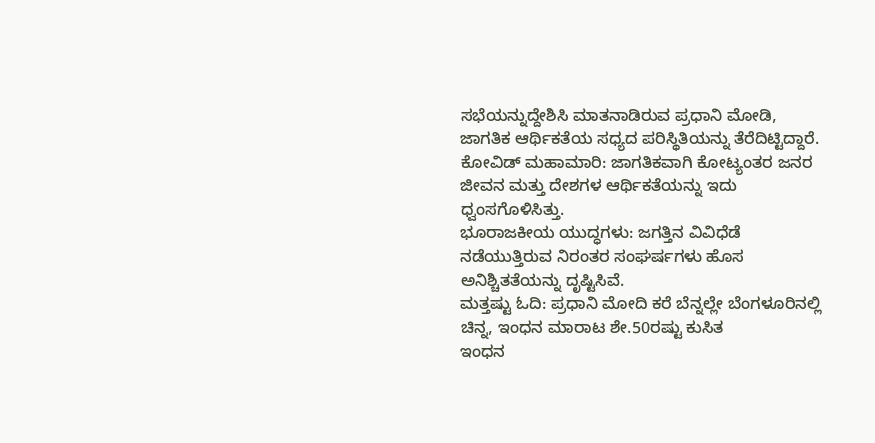ಸಭೆಯನ್ನುದ್ದೇಶಿಸಿ ಮಾತನಾಡಿರುವ ಪ್ರಧಾನಿ ಮೋಡಿ, ಜಾಗತಿಕ ಆರ್ಥಿಕತೆಯ ಸಧ್ಯದ ಪರಿಸ್ಥಿತಿಯನ್ನು ತೆರೆದಿಟ್ಟಿದ್ದಾರೆ.
ಕೋವಿಡ್ ಮಹಾಮಾರಿ: ಜಾಗತಿಕವಾಗಿ ಕೋಟ್ಯಂತರ ಜನರ ಜೀವನ ಮತ್ತು ದೇಶಗಳ ಆರ್ಥಿಕತೆಯನ್ನು ಇದು ಧ್ವಂಸಗೊಳಿಸಿತ್ತು.
ಭೂರಾಜಕೀಯ ಯುದ್ಧಗಳು: ಜಗತ್ತಿನ ವಿವಿಧೆಡೆ ನಡೆಯುತ್ತಿರುವ ನಿರಂತರ ಸಂಘರ್ಷಗಳು ಹೊಸ ಅನಿಶ್ಚಿತತೆಯನ್ನು ದೃಷ್ಟಿಸಿವೆ.
ಮತ್ತಷ್ಟು ಓದಿ: ಪ್ರಧಾನಿ ಮೋದಿ ಕರೆ ಬೆನ್ನಲ್ಲೇ ಬೆಂಗಳೂರಿನಲ್ಲಿ ಚಿನ್ನ, ಇಂಧನ ಮಾರಾಟ ಶೇ.50ರಷ್ಟು ಕುಸಿತ
ಇಂಧನ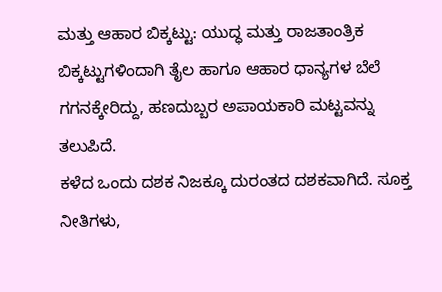ಮತ್ತು ಆಹಾರ ಬಿಕ್ಕಟ್ಟು: ಯುದ್ಧ ಮತ್ತು ರಾಜತಾಂತ್ರಿಕ ಬಿಕ್ಕಟ್ಟುಗಳಿಂದಾಗಿ ತೈಲ ಹಾಗೂ ಆಹಾರ ಧಾನ್ಯಗಳ ಬೆಲೆ ಗಗನಕ್ಕೇರಿದ್ದು, ಹಣದುಬ್ಬರ ಅಪಾಯಕಾರಿ ಮಟ್ಟವನ್ನು ತಲುಪಿದೆ.
ಕಳೆದ ಒಂದು ದಶಕ ನಿಜಕ್ಕೂ ದುರಂತದ ದಶಕವಾಗಿದೆ. ಸೂಕ್ತ ನೀತಿಗಳು,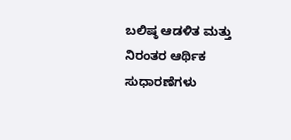ಬಲಿಷ್ಠ ಆಡಳಿತ ಮತ್ತು ನಿರಂತರ ಆರ್ಥಿಕ ಸುಧಾರಣೆಗಳು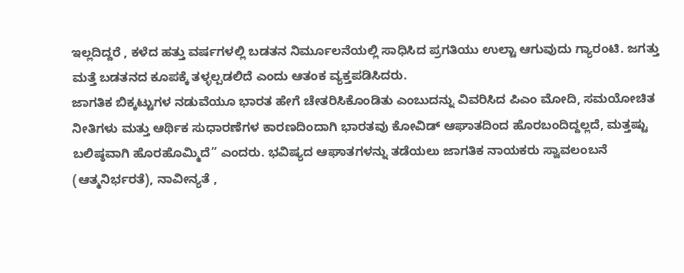ಇಲ್ಲದಿದ್ದರೆ , ಕಳೆದ ಹತ್ತು ವರ್ಷಗಳಲ್ಲಿ ಬಡತನ ನಿರ್ಮೂಲನೆಯಲ್ಲಿ ಸಾಧಿಸಿದ ಪ್ರಗತಿಯು ಉಲ್ಟಾ ಆಗುವುದು ಗ್ಯಾರಂಟಿ. ಜಗತ್ತು ಮತ್ತೆ ಬಡತನದ ಕೂಪಕ್ಕೆ ತಳ್ಳಲ್ಪಡಲಿದೆ ಎಂದು ಆತಂಕ ವ್ಯಕ್ತಪಡಿಸಿದರು.
ಜಾಗತಿಕ ಬಿಕ್ಕಟ್ಟುಗಳ ನಡುವೆಯೂ ಭಾರತ ಹೇಗೆ ಚೇತರಿಸಿಕೊಂಡಿತು ಎಂಬುದನ್ನು ವಿವರಿಸಿದ ಪಿಎಂ ಮೋದಿ, ಸಮಯೋಚಿತ ನೀತಿಗಳು ಮತ್ತು ಆರ್ಥಿಕ ಸುಧಾರಣೆಗಳ ಕಾರಣದಿಂದಾಗಿ ಭಾರತವು ಕೋವಿಡ್ ಆಘಾತದಿಂದ ಹೊರಬಂದಿದ್ದಲ್ಲದೆ, ಮತ್ತಷ್ಟು ಬಲಿಷ್ಠವಾಗಿ ಹೊರಹೊಮ್ಮಿದೆ” ಎಂದರು. ಭವಿಷ್ಯದ ಆಘಾತಗಳನ್ನು ತಡೆಯಲು ಜಾಗತಿಕ ನಾಯಕರು ಸ್ವಾವಲಂಬನೆ (ಆತ್ಮನಿರ್ಭರತೆ), ನಾವೀನ್ಯತೆ ,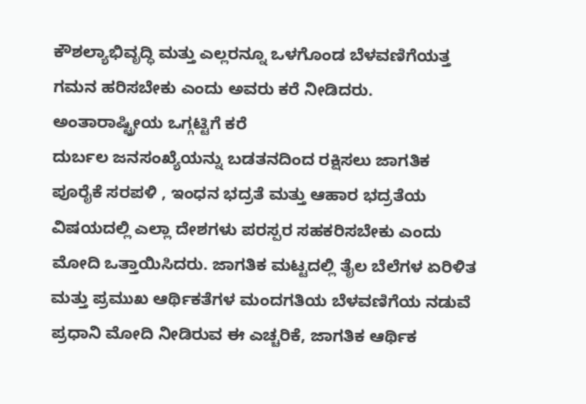ಕೌಶಲ್ಯಾಭಿವೃದ್ಧಿ ಮತ್ತು ಎಲ್ಲರನ್ನೂ ಒಳಗೊಂಡ ಬೆಳವಣಿಗೆಯತ್ತ ಗಮನ ಹರಿಸಬೇಕು ಎಂದು ಅವರು ಕರೆ ನೀಡಿದರು.
ಅಂತಾರಾಷ್ಟ್ರೀಯ ಒಗ್ಗಟ್ಟಿಗೆ ಕರೆ
ದುರ್ಬಲ ಜನಸಂಖ್ಯೆಯನ್ನು ಬಡತನದಿಂದ ರಕ್ಷಿಸಲು ಜಾಗತಿಕ ಪೂರೈಕೆ ಸರಪಳಿ , ಇಂಧನ ಭದ್ರತೆ ಮತ್ತು ಆಹಾರ ಭದ್ರತೆಯ ವಿಷಯದಲ್ಲಿ ಎಲ್ಲಾ ದೇಶಗಳು ಪರಸ್ಪರ ಸಹಕರಿಸಬೇಕು ಎಂದು ಮೋದಿ ಒತ್ತಾಯಿಸಿದರು. ಜಾಗತಿಕ ಮಟ್ಟದಲ್ಲಿ ತೈಲ ಬೆಲೆಗಳ ಏರಿಳಿತ ಮತ್ತು ಪ್ರಮುಖ ಆರ್ಥಿಕತೆಗಳ ಮಂದಗತಿಯ ಬೆಳವಣಿಗೆಯ ನಡುವೆ ಪ್ರಧಾನಿ ಮೋದಿ ನೀಡಿರುವ ಈ ಎಚ್ಚರಿಕೆ, ಜಾಗತಿಕ ಆರ್ಥಿಕ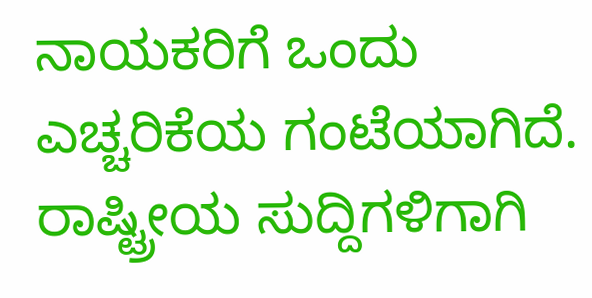ನಾಯಕರಿಗೆ ಒಂದು ಎಚ್ಚರಿಕೆಯ ಗಂಟೆಯಾಗಿದೆ.
ರಾಷ್ಟ್ರೀಯ ಸುದ್ದಿಗಳಿಗಾಗಿ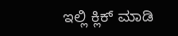ಇಲ್ಲಿ ಕ್ಲಿಕ್ ಮಾಡಿ